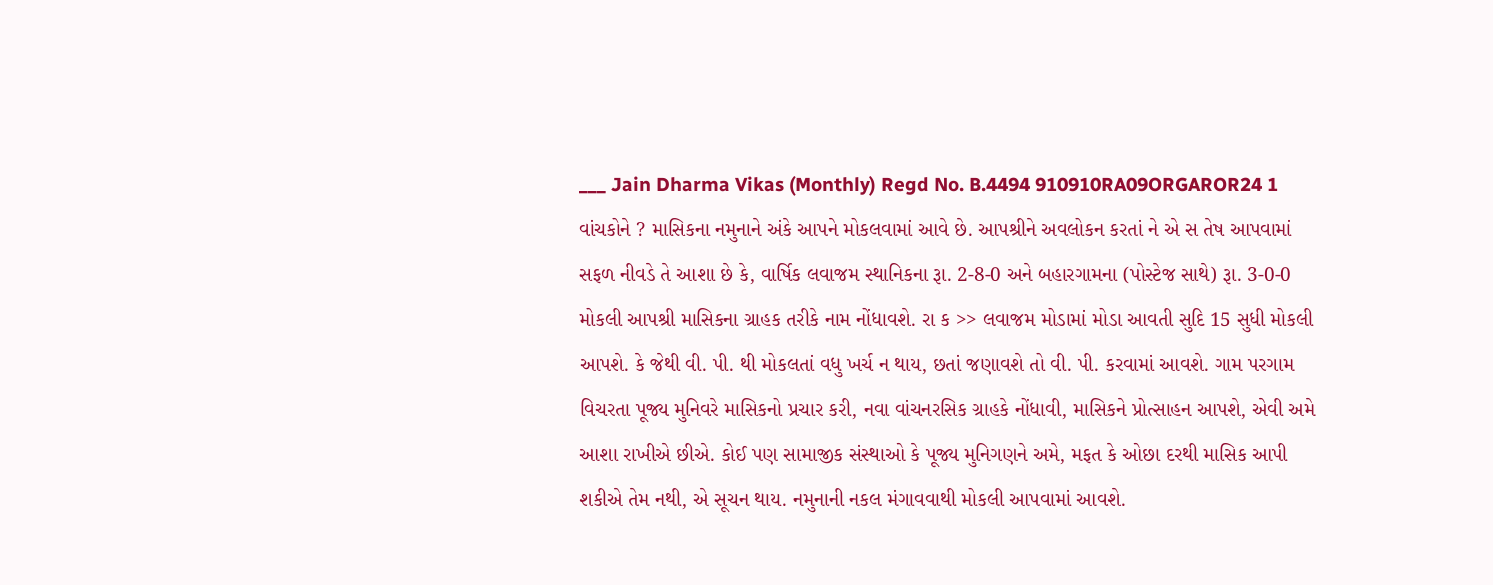___ Jain Dharma Vikas (Monthly) Regd No. B.4494 910910RA09ORGAROR24 1 વાંચકોને ? માસિકના નમુનાને અંકે આપને મોકલવામાં આવે છે. આપશ્રીને અવલોકન કરતાં ને એ સ તેષ આપવામાં સફળ નીવડે તે આશા છે કે, વાર્ષિક લવાજમ સ્થાનિકના રૂા. 2-8-0 અને બહારગામના (પોસ્ટેજ સાથે) રૂા. 3-0-0 મોકલી આપશ્રી માસિકના ગ્રાહક તરીકે નામ નોંધાવશે. રા ક >> લવાજમ મોડામાં મોડા આવતી સુદિ 15 સુધી મોકલી આપશે. કે જેથી વી. પી. થી મોકલતાં વધુ ખર્ચ ન થાય, છતાં જણાવશે તો વી. પી. કરવામાં આવશે. ગામ પરગામ વિચરતા પૂજ્ય મુનિવરે માસિકનો પ્રચાર કરી, નવા વાંચનરસિક ગ્રાહકે નોંધાવી, માસિકને પ્રોત્સાહન આપશે, એવી અમે આશા રાખીએ છીએ. કોઈ પણ સામાજીક સંસ્થાઓ કે પૂજ્ય મુનિગણને અમે, મફત કે ઓછા દરથી માસિક આપી શકીએ તેમ નથી, એ સૂચન થાય. નમુનાની નકલ મંગાવવાથી મોકલી આપવામાં આવશે.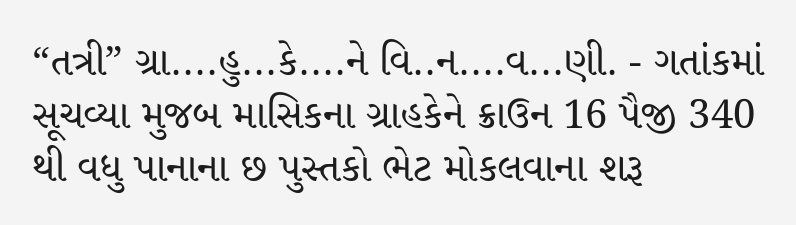“તત્રી” ગ્રા....હુ...કે....ને વિ..ન....વ...ણી. - ગતાંકમાં સૂચવ્યા મુજબ માસિકના ગ્રાહકેને ક્રાઉન 16 પૈજી 340 થી વધુ પાનાના છ પુસ્તકો ભેટ મોકલવાના શરૂ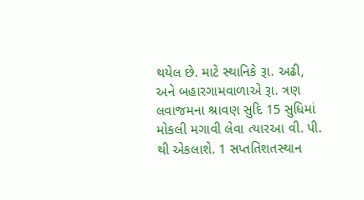થયેલ છે. માટે સ્થાનિકે રૂા. અઢી, અને બહારગામવાળાએ રૂા. ત્રણ લવાજમના શ્રાવણ સુદિ 15 સુધિમાં મોકલી મગાવી લેવા ત્યારઆ વી. પી. થી એકલાશે. 1 સપ્તતિશતસ્થાન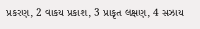પ્રકરણ, 2 વાકય પ્રકાશ, 3 પ્રાકૃત લક્ષણ, 4 સઝાય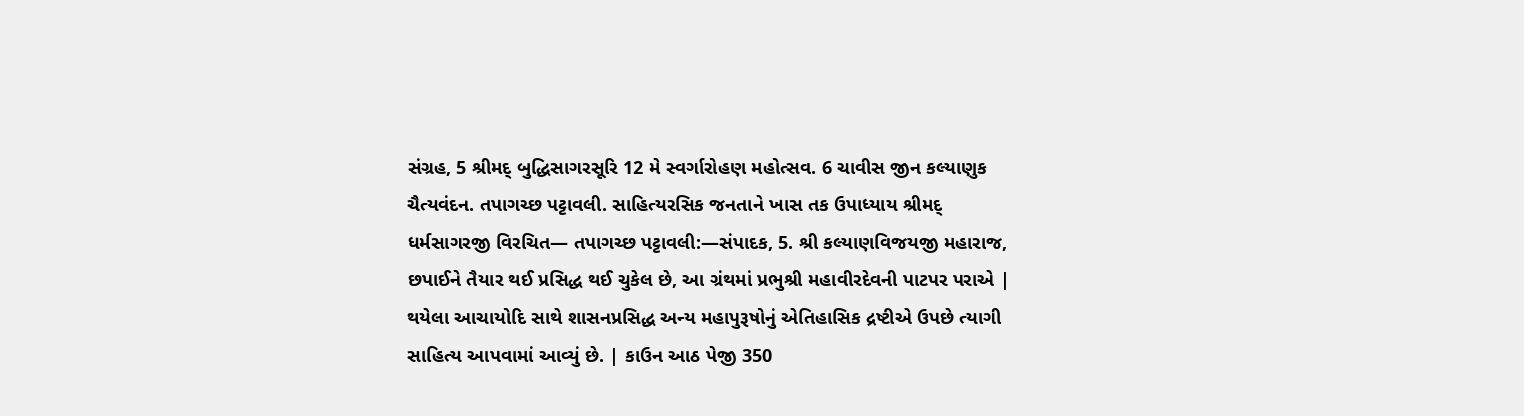સંગ્રહ, 5 શ્રીમદ્ બુદ્ધિસાગરસૂરિ 12 મે સ્વર્ગારોહણ મહોત્સવ. 6 ચાવીસ જીન કલ્યાણુક ચૈત્યવંદન. તપાગચ્છ પટ્ટાવલી. સાહિત્યરસિક જનતાને ખાસ તક ઉપાધ્યાય શ્રીમદ્ ધર્મસાગરજી વિરચિત— તપાગચ્છ પટ્ટાવલી:—સંપાદક, 5. શ્રી કલ્યાણવિજયજી મહારાજ, છપાઈને તૈયાર થઈ પ્રસિદ્ધ થઈ ચુકેલ છે, આ ગ્રંથમાં પ્રભુશ્રી મહાવીરદેવની પાટપર પરાએ | થયેલા આચાયોદિ સાથે શાસનપ્રસિદ્ધ અન્ય મહાપુરૂષોનું એતિહાસિક દ્રષ્ટીએ ઉપછે ત્યાગી સાહિત્ય આપવામાં આવ્યું છે. | કાઉન આઠ પેજી 350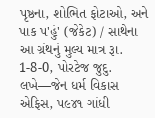પૃષ્ઠના, શોભિત ફોટાઓ, અને પાક પ'હું' (જેકેટ) / સાથેના આ ગ્રંથનું મુલ્ય માત્ર રૂા. 1-8-0, પોરટેજ જુદુ. લખે—જેન ધર્મ વિકાસ એફિસ, પ૯૪૧ ગાંધી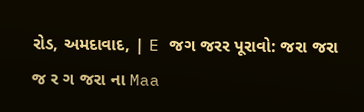રોડ, અમદાવાદ, | E જગ જરર પૂરાવો: જરા જરા જ ર ગ જરા ના Maa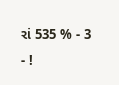રાં 535 % - 3 - !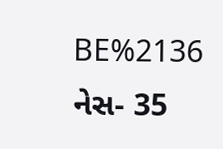BE%2136 નેસ- 35